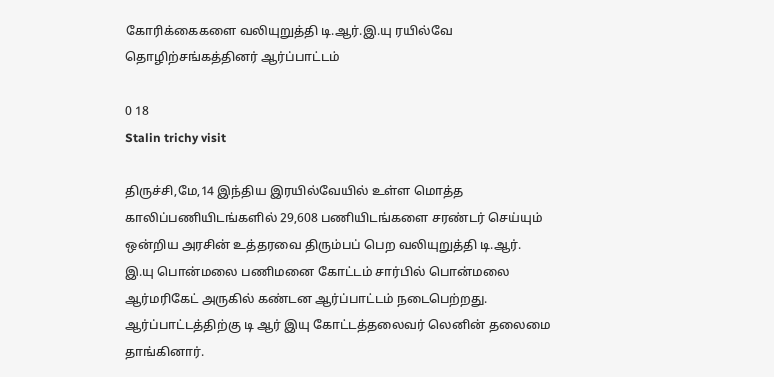கோரிக்கைகளை வலியுறுத்தி டி.ஆர்.இ.யு ரயில்வே தொழிற்சங்கத்தினர் ஆர்ப்பாட்டம்

0 18
Stalin trichy visit

திருச்சி,மே,14 இந்திய இரயில்வேயில் உள்ள மொத்த காலிப்பணியிடங்களில் 29,608 பணியிடங்களை சரண்டர் செய்யும் ஒன்றிய அரசின் உத்தரவை திரும்பப் பெற வலியுறுத்தி டி.ஆர். இ.யு பொன்மலை பணிமனை கோட்டம் சார்பில் பொன்மலை ஆர்மரிகேட் அருகில் கண்டன ஆர்ப்பாட்டம் நடைபெற்றது.
ஆர்ப்பாட்டத்திற்கு டி ஆர் இயு கோட்டத்தலைவர் லெனின் தலைமை தாங்கினார்.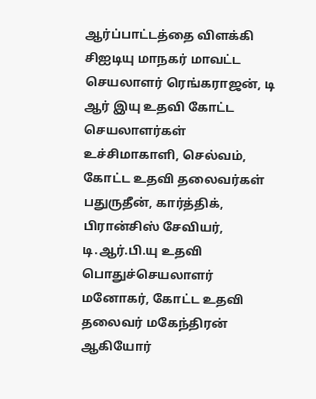ஆர்ப்பாட்டத்தை விளக்கி சிஐடியு மாநகர் மாவட்ட செயலாளர் ரெங்கராஜன், டி ஆர் இயு உதவி கோட்ட செயலாளர்கள் உச்சிமாகாளி, செல்வம், கோட்ட உதவி தலைவர்கள் பதுருதீன், கார்த்திக், பிரான்சிஸ் சேவியர்,
டி.ஆர்.பி.யு உதவி பொதுச்செயலாளர் மனோகர், கோட்ட உதவி தலைவர் மகேந்திரன் ஆகியோர்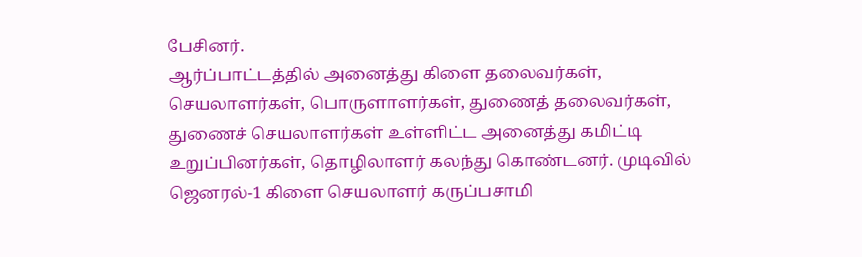பேசினர்.
ஆர்ப்பாட்டத்தில் அனைத்து கிளை தலைவர்கள், செயலாளர்கள், பொருளாளர்கள், துணைத் தலைவர்கள், துணைச் செயலாளர்கள் உள்ளிட்ட அனைத்து கமிட்டி உறுப்பினர்கள், தொழிலாளர் கலந்து கொண்டனர். முடிவில் ஜெனரல்-1 கிளை செயலாளர் கருப்பசாமி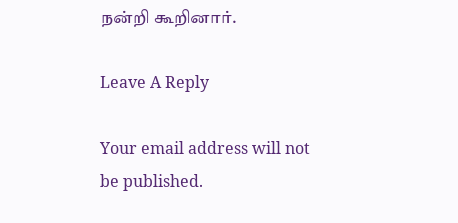நன்றி கூறினார்.

Leave A Reply

Your email address will not be published.